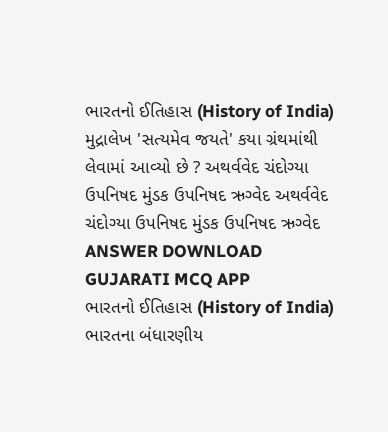ભારતનો ઈતિહાસ (History of India) મુદ્રાલેખ 'સત્યમેવ જયતે' કયા ગ્રંથમાંથી લેવામાં આવ્યો છે ? અથર્વવેદ ચંદોગ્યા ઉપનિષદ મુંડક ઉપનિષદ ઋગ્વેદ અથર્વવેદ ચંદોગ્યા ઉપનિષદ મુંડક ઉપનિષદ ઋગ્વેદ ANSWER DOWNLOAD GUJARATI MCQ APP
ભારતનો ઈતિહાસ (History of India) ભારતના બંધારણીય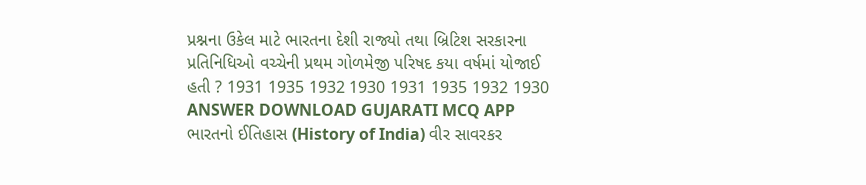પ્રશ્નના ઉકેલ માટે ભારતના દેશી રાજ્યો તથા બ્રિટિશ સરકારના પ્રતિનિધિઓ વચ્ચેની પ્રથમ ગોળમેજી પરિષદ કયા વર્ષમાં યોજાઈ હતી ? 1931 1935 1932 1930 1931 1935 1932 1930 ANSWER DOWNLOAD GUJARATI MCQ APP
ભારતનો ઈતિહાસ (History of India) વીર સાવરકર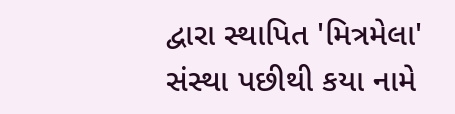દ્વારા સ્થાપિત 'મિત્રમેલા' સંસ્થા પછીથી કયા નામે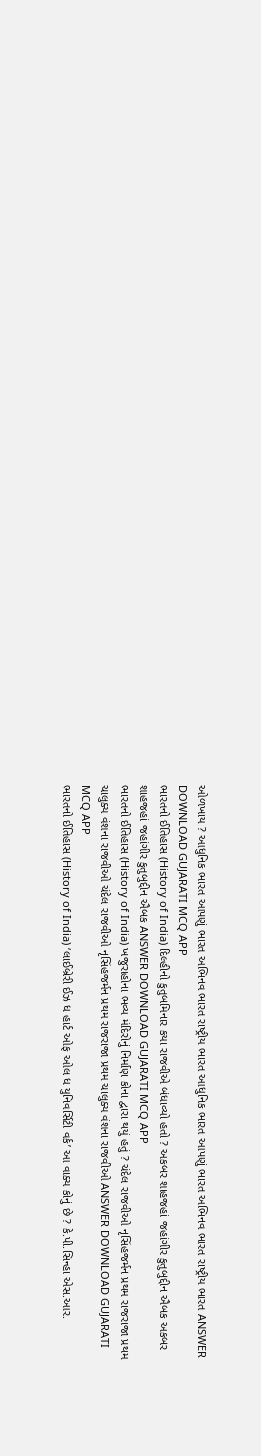ઓળખાય ? આધુનિક ભારત આપણું ભારત અભિનવ ભારત રાષ્ટ્રીય ભારત આધુનિક ભારત આપણું ભારત અભિનવ ભારત રાષ્ટ્રીય ભારત ANSWER DOWNLOAD GUJARATI MCQ APP
ભારતનો ઈતિહાસ (History of India) દિલ્હીનો કુતુબમિનાર કયા રાજવીએ બંધાવ્યો હતો ? અકબર શાહજહાં જહાંગીર કુતુબુદ્દીન ઐબક અકબર શાહજહાં જહાંગીર કુતુબુદ્દીન ઐબક ANSWER DOWNLOAD GUJARATI MCQ APP
ભારતનો ઈતિહાસ (History of India) ખજુરાહોના ભવ્ય મંદિરોનું નિર્માણ કોના દ્વારા થયું હતું ? ચંદેલ રાજવીઓ નૃસિંહજર્મન પ્રથમ રાજરાજા પ્રથમ ચાલુક્ય વંશના રાજવીઓ ચંદેલ રાજવીઓ નૃસિંહજર્મન પ્રથમ રાજરાજા પ્રથમ ચાલુક્ય વંશના રાજવીઓ ANSWER DOWNLOAD GUJARATI MCQ APP
ભારતનો ઈતિહાસ (History of India) ‘લાઈબ્રેરી ઈઝ ધ હાર્ટ ઓફ ઓલ ધ યુનિવર્સિટી વર્ક’ આ વાક્ય કોનું છે ? કે.પી.સિન્હા એસ.આર.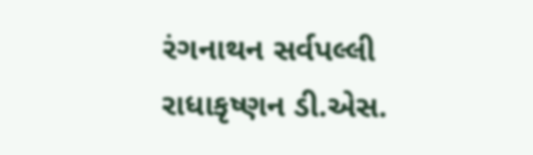રંગનાથન સર્વપલ્લી રાધાકૃષ્ણન ડી.એસ.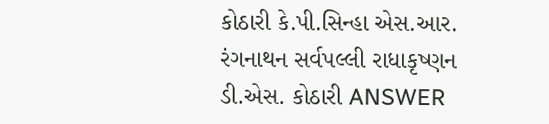કોઠારી કે.પી.સિન્હા એસ.આર. રંગનાથન સર્વપલ્લી રાધાકૃષ્ણન ડી.એસ. કોઠારી ANSWER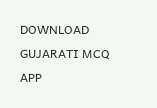DOWNLOAD GUJARATI MCQ APP